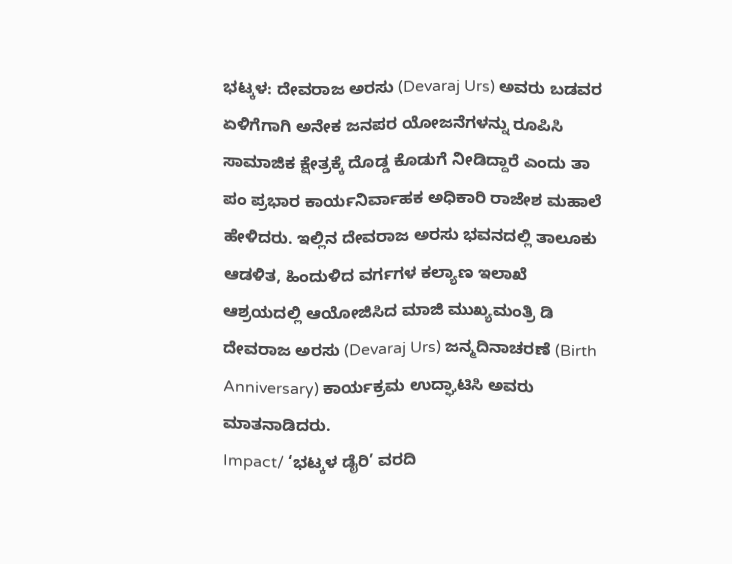ಭಟ್ಕಳ: ದೇವರಾಜ ಅರಸು (Devaraj Urs) ಅವರು ಬಡವರ ಏಳಿಗೆಗಾಗಿ ಅನೇಕ ಜನಪರ ಯೋಜನೆಗಳನ್ನು ರೂಪಿಸಿ ಸಾಮಾಜಿಕ ಕ್ಷೇತ್ರಕ್ಕೆ ದೊಡ್ಡ ಕೊಡುಗೆ ನೀಡಿದ್ದಾರೆ ಎಂದು ತಾ ಪಂ ಪ್ರಭಾರ ಕಾರ್ಯನಿರ್ವಾಹಕ ಅಧಿಕಾರಿ ರಾಜೇಶ ಮಹಾಲೆ ಹೇಳಿದರು. ಇಲ್ಲಿನ ದೇವರಾಜ ಅರಸು ಭವನದಲ್ಲಿ ತಾಲೂಕು ಆಡಳಿತ, ಹಿಂದುಳಿದ ವರ್ಗಗಳ ಕಲ್ಯಾಣ ಇಲಾಖೆ ಆಶ್ರಯದಲ್ಲಿ ಆಯೋಜಿಸಿದ ಮಾಜಿ ಮುಖ್ಯಮಂತ್ರಿ ಡಿ ದೇವರಾಜ ಅರಸು (Devaraj Urs) ಜನ್ಮದಿನಾಚರಣೆ (Birth Anniversary) ಕಾರ್ಯಕ್ರಮ ಉದ್ಘಾಟಿಸಿ ಅವರು ಮಾತನಾಡಿದರು.
Impact/ ‘ಭಟ್ಕಳ ಡೈರಿ’ ವರದಿ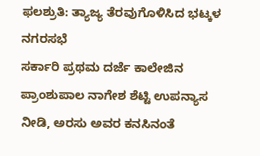ಫಲಶ್ರುತಿ: ತ್ಯಾಜ್ಯ ತೆರವುಗೊಳಿಸಿದ ಭಟ್ಕಳ ನಗರಸಭೆ
ಸರ್ಕಾರಿ ಪ್ರಥಮ ದರ್ಜೆ ಕಾಲೇಜಿನ ಪ್ರಾಂಶುಪಾಲ ನಾಗೇಶ ಶೆಟ್ಟಿ ಉಪನ್ಯಾಸ ನೀಡಿ, ಅರಸು ಅವರ ಕನಸಿನಂತೆ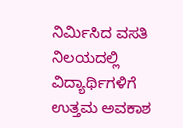ನಿರ್ಮಿಸಿದ ವಸತಿ ನಿಲಯದಲ್ಲಿ ವಿದ್ಯಾರ್ಥಿಗಳಿಗೆ ಉತ್ತಮ ಅವಕಾಶ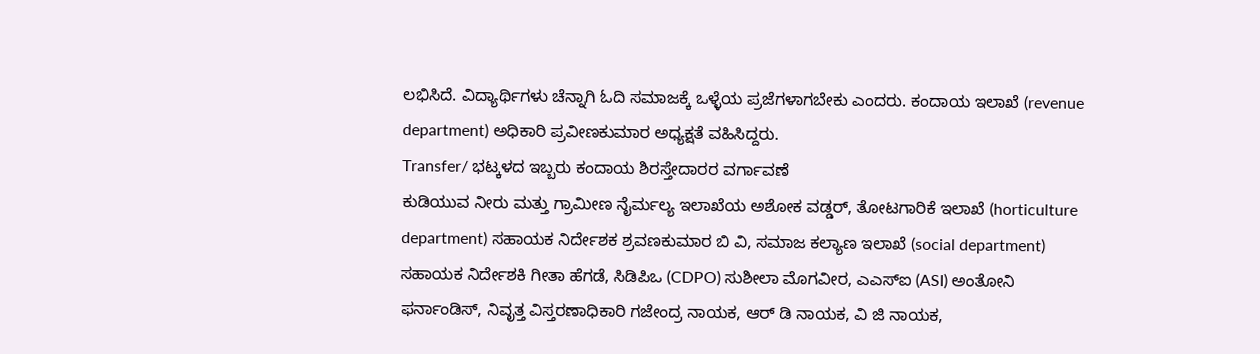ಲಭಿಸಿದೆ. ವಿದ್ಯಾರ್ಥಿಗಳು ಚೆನ್ನಾಗಿ ಓದಿ ಸಮಾಜಕ್ಕೆ ಒಳ್ಳೆಯ ಪ್ರಜೆಗಳಾಗಬೇಕು ಎಂದರು. ಕಂದಾಯ ಇಲಾಖೆ (revenue department) ಅಧಿಕಾರಿ ಪ್ರವೀಣಕುಮಾರ ಅಧ್ಯಕ್ಷತೆ ವಹಿಸಿದ್ದರು.
Transfer/ ಭಟ್ಕಳದ ಇಬ್ಬರು ಕಂದಾಯ ಶಿರಸ್ತೇದಾರರ ವರ್ಗಾವಣೆ
ಕುಡಿಯುವ ನೀರು ಮತ್ತು ಗ್ರಾಮೀಣ ನೈರ್ಮಲ್ಯ ಇಲಾಖೆಯ ಅಶೋಕ ವಡ್ಡರ್, ತೋಟಗಾರಿಕೆ ಇಲಾಖೆ (horticulture department) ಸಹಾಯಕ ನಿರ್ದೇಶಕ ಶ್ರವಣಕುಮಾರ ಬಿ ವಿ, ಸಮಾಜ ಕಲ್ಯಾಣ ಇಲಾಖೆ (social department) ಸಹಾಯಕ ನಿರ್ದೇಶಕಿ ಗೀತಾ ಹೆಗಡೆ, ಸಿಡಿಪಿಒ (CDPO) ಸುಶೀಲಾ ಮೊಗವೀರ, ಎಎಸ್ಐ (ASI) ಅಂತೋನಿ ಫರ್ನಾಂಡಿಸ್, ನಿವೃತ್ತ ವಿಸ್ತರಣಾಧಿಕಾರಿ ಗಜೇಂದ್ರ ನಾಯಕ, ಆರ್ ಡಿ ನಾಯಕ, ವಿ ಜಿ ನಾಯಕ,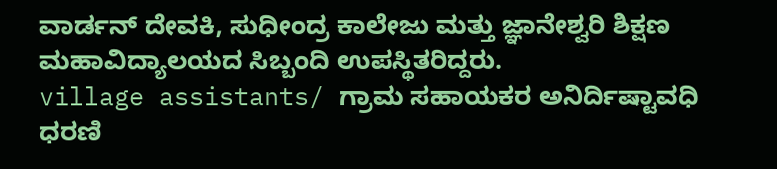ವಾರ್ಡನ್ ದೇವಕಿ, ಸುಧೀಂದ್ರ ಕಾಲೇಜು ಮತ್ತು ಜ್ಞಾನೇಶ್ವರಿ ಶಿಕ್ಷಣ ಮಹಾವಿದ್ಯಾಲಯದ ಸಿಬ್ಬಂದಿ ಉಪಸ್ಥಿತರಿದ್ದರು.
village assistants/ ಗ್ರಾಮ ಸಹಾಯಕರ ಅನಿರ್ದಿಷ್ಟಾವಧಿ ಧರಣಿ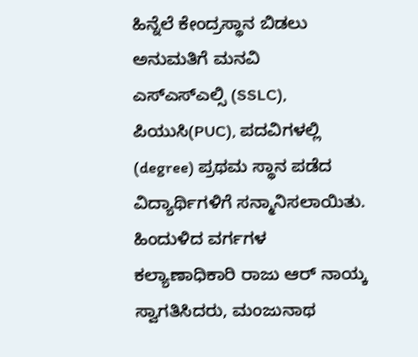ಹಿನ್ನೆಲೆ ಕೇಂದ್ರಸ್ಥಾನ ಬಿಡಲು ಅನುಮತಿಗೆ ಮನವಿ
ಎಸ್ಎಸ್ಎಲ್ಸಿ (SSLC), ಪಿಯುಸಿ(PUC), ಪದವಿಗಳಲ್ಲಿ (degree) ಪ್ರಥಮ ಸ್ಥಾನ ಪಡೆದ ವಿದ್ಯಾರ್ಥಿಗಳಿಗೆ ಸನ್ಮಾನಿಸಲಾಯಿತು. ಹಿಂದುಳಿದ ವರ್ಗಗಳ ಕಲ್ಯಾಣಾಧಿಕಾರಿ ರಾಜು ಆರ್ ನಾಯ್ಕ ಸ್ವಾಗತಿಸಿದರು, ಮಂಜುನಾಥ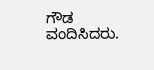ಗೌಡ ವಂದಿಸಿದರು.